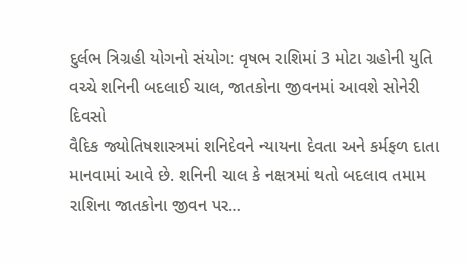દુર્લભ ત્રિગ્રહી યોગનો સંયોગ: વૃષભ રાશિમાં 3 મોટા ગ્રહોની યુતિ વચ્ચે શનિની બદલાઈ ચાલ, જાતકોના જીવનમાં આવશે સોનેરી દિવસો
વૈદિક જ્યોતિષશાસ્ત્રમાં શનિદેવને ન્યાયના દેવતા અને કર્મફળ દાતા માનવામાં આવે છે. શનિની ચાલ કે નક્ષત્રમાં થતો બદલાવ તમામ રાશિના જાતકોના જીવન પર…